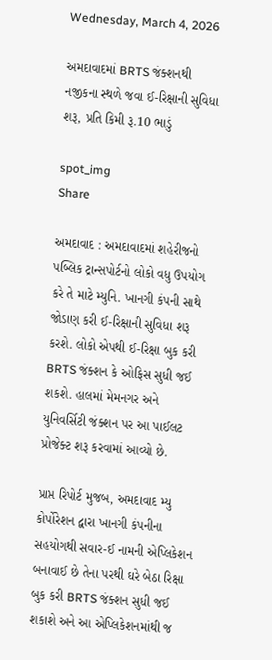Wednesday, March 4, 2026

અમદાવાદમાં BRTS જંક્શનથી નજીકના સ્થળે જવા ઈ-રિક્ષાની સુવિધા શરૂ, પ્રતિ કિમી રૂ.10 ભાડું

spot_img
Share

અમદાવાદ : અમદાવાદમાં શહેરીજનો પબ્લિક ટ્રાન્સપોર્ટનો લોકો વધુ ઉપયોગ કરે તે માટે મ્યુનિ. ખાનગી કંપની સાથે જોડાણ કરી ઈ-રિક્ષાની સુવિધા શરૂ કરશે. લોકો એપથી ઈ-રિક્ષા બુક કરી BRTS જંક્શન કે ઓફિસ સુધી જઈ શકશે. હાલમાં મેમનગર અને યુનિવર્સિટી જંક્શન પર આ પાઈલટ પ્રોજેક્ટ શરૂ કરવામાં આવ્યો છે.

પ્રાપ્ત રિપોર્ટ મુજબ, અમદાવાદ મ્યુ કોર્પોરેશન દ્વારા ખાનગી કંપનીના સહયોગથી સવાર-ઈ નામની એપ્લિકેશન બનાવાઈ છે તેના પરથી ઘરે બેઠા રિક્ષા બુક કરી BRTS જંક્શન સુધી જઈ શકાશે અને આ એપ્લિકેશનમાંથી જ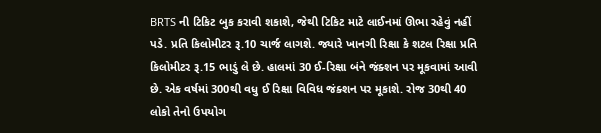BRTS ની ટિકિટ બુક કરાવી શકાશે, જેથી ટિકિટ માટે લાઈનમાં ઊભા રહેવું નહીં પડે. પ્રતિ કિલોમીટર રૂ.10 ચાર્જ લાગશે. જ્યારે ખાનગી રિક્ષા કે શટલ રિક્ષા પ્રતિ કિલોમીટર રૂ.15 ભાડું લે છે. હાલમાં 30 ઈ-રિક્ષા બંને જંક્શન પર મૂકવામાં આવી છે. એક વર્ષમાં 300થી વધુ ઈ રિક્ષા વિવિધ જંક્શન પર મૂકાશે. રોજ 30થી 40 લોકો તેનો ઉપયોગ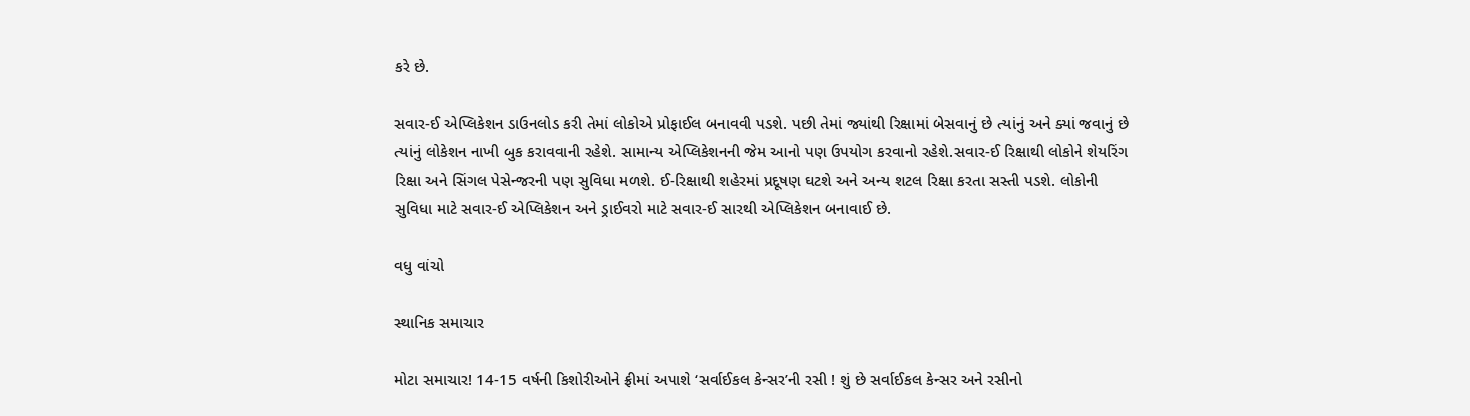કરે છે.

સવાર-ઈ એપ્લિકેશન ડાઉનલોડ કરી તેમાં લોકોએ પ્રોફાઈલ બનાવવી પડશે. પછી તેમાં જ્યાંથી રિક્ષામાં બેસવાનું છે ત્યાંનું અને ક્યાં જવાનું છે ત્યાંનું લોકેશન નાખી બુક કરાવવાની રહેશે. સામાન્ય એપ્લિકેશનની જેમ આનો પણ ઉપયોગ કરવાનો રહેશે.સવાર-ઈ રિક્ષાથી લોકોને શેયરિંગ રિક્ષા અને સિંગલ પેસેન્જરની પણ સુવિધા મળશે. ઈ-રિક્ષાથી શહેરમાં પ્રદૂષણ ઘટશે અને અન્ય શટલ રિક્ષા કરતા સસ્તી પડશે. લોકોની સુવિધા માટે સવાર-ઈ એપ્લિકેશન અને ડ્રાઈવરો માટે સવાર-ઈ સારથી એપ્લિકેશન બનાવાઈ છે.

વધુ વાંચો

સ્થાનિક સમાચાર

મોટા સમાચાર! 14-15 વર્ષની કિશોરીઓને ફ્રીમાં અપાશે ‘સર્વાઈકલ કેન્સર’ની રસી ! શું છે સર્વાઈકલ કેન્સર અને રસીનો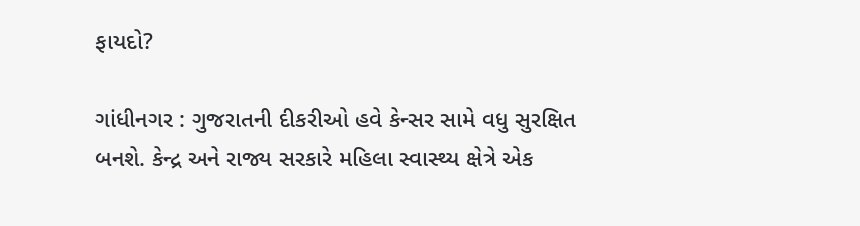ફાયદો?

ગાંધીનગર : ગુજરાતની દીકરીઓ હવે કેન્સર સામે વધુ સુરક્ષિત બનશે. કેન્દ્ર અને રાજ્ય સરકારે મહિલા સ્વાસ્થ્ય ક્ષેત્રે એક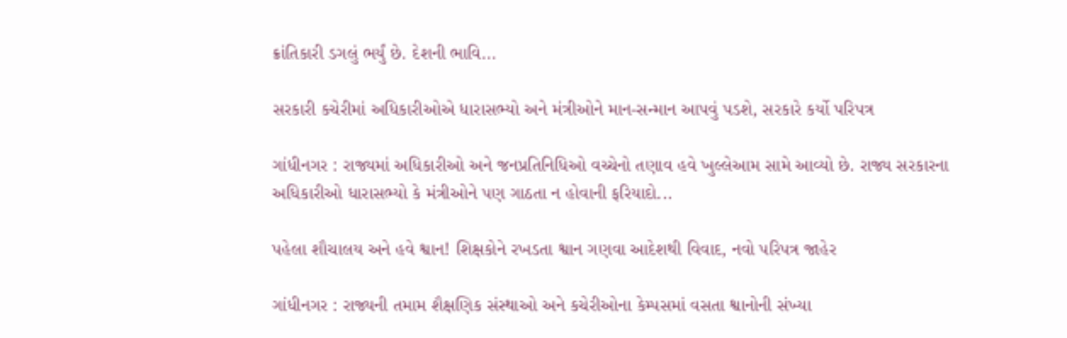ક્રાંતિકારી ડગલું ભર્યું છે. દેશની ભાવિ...

સરકારી કચેરીમાં અધિકારીઓએ ધારાસભ્યો અને મંત્રીઓને માન-સન્માન આપવું પડશે, સરકારે કર્યો પરિપત્ર

ગાંધીનગર : રાજ્યમાં અધિકારીઓ અને જનપ્રતિનિધિઓ વચ્ચેનો તણાવ હવે ખુલ્લેઆમ સામે આવ્યો છે. રાજ્ય સરકારના અધિકારીઓ ધારાસભ્યો કે મંત્રીઓને પણ ગાઠતા ન હોવાની ફરિયાદો...

પહેલા શૌચાલય અને હવે શ્વાન! શિક્ષકોને રખડતા શ્વાન ગણવા આદેશથી વિવાદ, નવો પરિપત્ર જાહેર

ગાંધીનગર : રાજ્યની તમામ શૈક્ષણિક સંસ્થાઓ અને કચેરીઓના કેમ્પસમાં વસતા શ્વાનોની સંખ્યા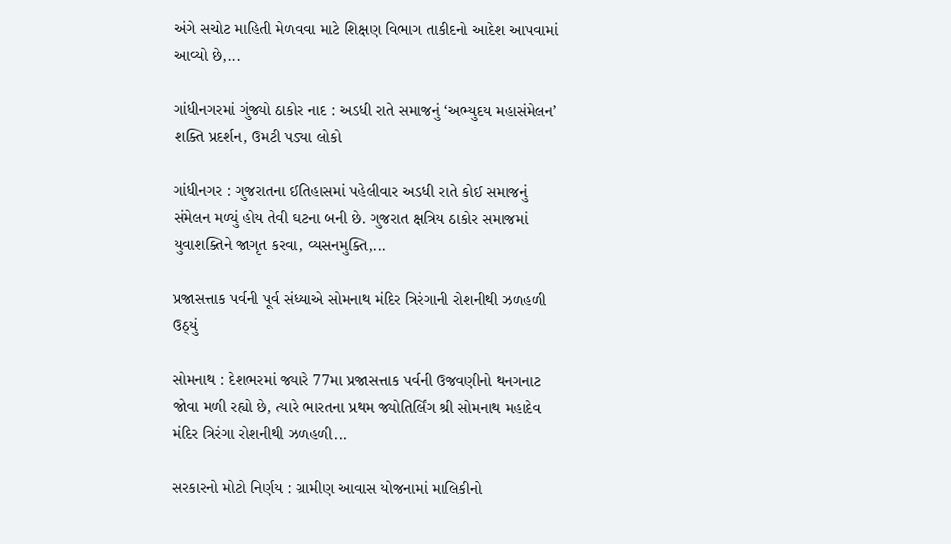અંગે સચોટ માહિતી મેળવવા માટે શિક્ષણ વિભાગ તાકીદનો આદેશ આપવામાં આવ્યો છે,...

ગાંધીનગરમાં ગુંજ્યો ઠાકોર નાદ : અડધી રાતે સમાજનું ‘અભ્યુદય મહાસંમેલન’ શક્તિ પ્રદર્શન, ઉમટી પડ્યા લોકો

ગાંધીનગર : ગુજરાતના ઈતિહાસમાં પહેલીવાર અડધી રાતે કોઈ સમાજનું સંમેલન મળ્યું હોય તેવી ઘટના બની છે. ગુજરાત ક્ષત્રિય ઠાકોર સમાજમાં યુવાશક્તિને જાગૃત કરવા, વ્યસનમુક્તિ,...

પ્રજાસત્તાક પર્વની પૂર્વ સંધ્યાએ સોમનાથ મંદિર ત્રિરંગાની રોશનીથી ઝળહળી ઉઠ્યું

સોમનાથ : દેશભરમાં જ્યારે 77મા પ્રજાસત્તાક પર્વની ઉજવણીનો થનગનાટ જોવા મળી રહ્યો છે, ત્યારે ભારતના પ્રથમ જ્યોતિર્લિંગ શ્રી સોમનાથ મહાદેવ મંદિર ત્રિરંગા રોશનીથી ઝળહળી...

સરકારનો મોટો નિર્ણય : ગ્રામીણ આવાસ યોજનામાં માલિકીનો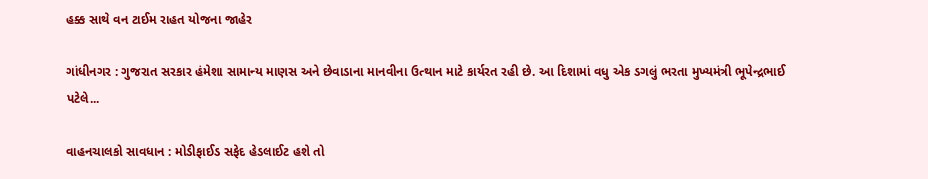હક્ક સાથે વન ટાઈમ રાહત યોજના જાહેર

ગાંધીનગર : ગુજરાત સરકાર હંમેશા સામાન્ય માણસ અને છેવાડાના માનવીના ઉત્થાન માટે કાર્યરત રહી છે. આ દિશામાં વધુ એક ડગલું ભરતા મુખ્યમંત્રી ભૂપેન્દ્રભાઈ પટેલે...

વાહનચાલકો સાવધાન : મોડીફાઈડ સફેદ હેડલાઈટ હશે તો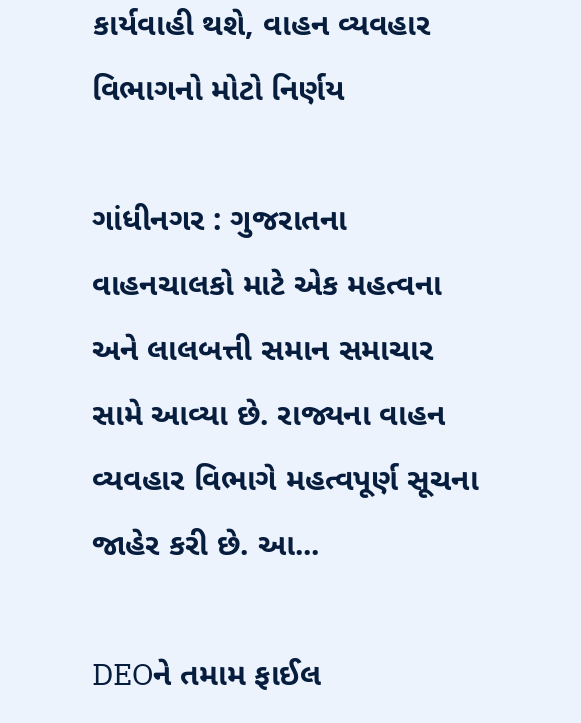કાર્યવાહી થશે, વાહન વ્યવહાર વિભાગનો મોટો નિર્ણય

ગાંધીનગર : ગુજરાતના વાહનચાલકો માટે એક મહત્વના અને લાલબત્તી સમાન સમાચાર સામે આવ્યા છે. રાજ્યના વાહન વ્યવહાર વિભાગે મહત્વપૂર્ણ સૂચના જાહેર કરી છે. આ...

DEOને તમામ ફાઈલ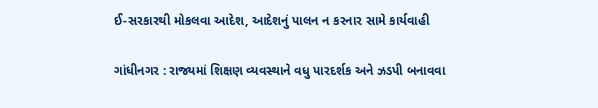ઈ-સરકારથી મોકલવા આદેશ, આદેશનું પાલન ન કરનાર સામે કાર્યવાહી

ગાંધીનગર : રાજ્યમાં શિક્ષણ વ્યવસ્થાને વધુ પારદર્શક અને ઝડપી બનાવવા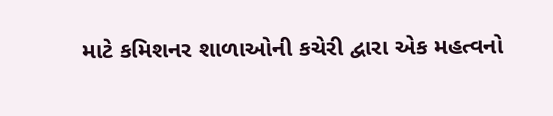માટે કમિશનર શાળાઓની કચેરી દ્વારા એક મહત્વનો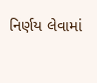નિર્ણય લેવામાં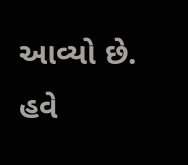આવ્યો છે. હવે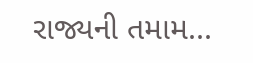રાજ્યની તમામ...